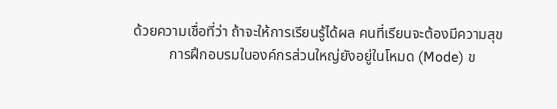ด้วยความเชื่อที่ว่า ถ้าจะให้การเรียนรู้ได้ผล คนที่เรียนจะต้องมีความสุข
          การฝึกอบรมในองค์กรส่วนใหญ่ยังอยู่ในโหมด (Mode) ข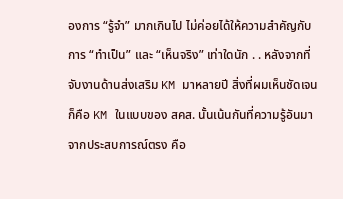องการ “รู้จำ” มากเกินไป ไม่ค่อยได้ให้ความสำคัญกับการ “ทำเป็น” และ “เห็นจริง” เท่าใดนัก . . หลังจากที่จับงานด้านส่งเสริม KM มาหลายปี สิ่งที่ผมเห็นชัดเจนก็คือ KM ในแบบของ สคส. นั้นเน้นกันที่ความรู้อันมาจากประสบการณ์ตรง คือ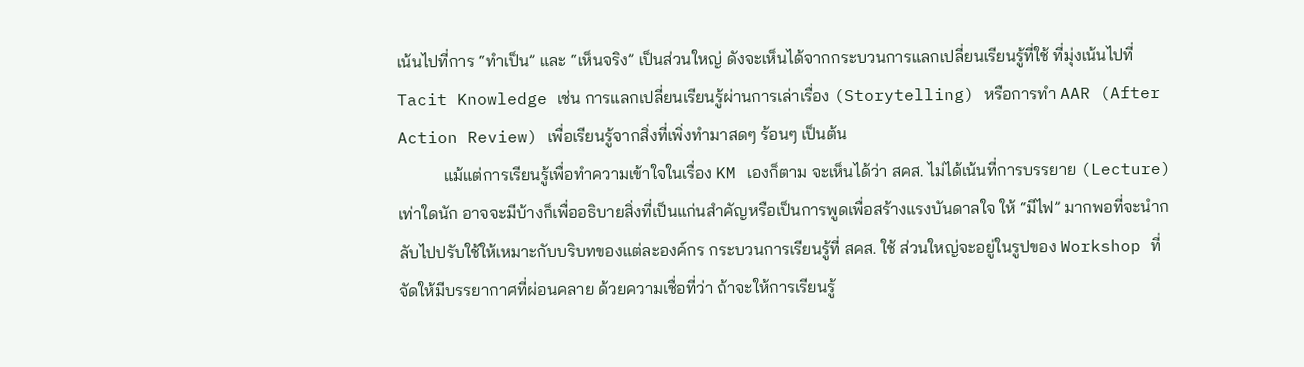เน้นไปที่การ “ทำเป็น” และ “เห็นจริง” เป็นส่วนใหญ่ ดังจะเห็นได้จากกระบวนการแลกเปลี่ยนเรียนรู้ที่ใช้ ที่มุ่งเน้นไปที่ Tacit Knowledge เช่น การแลกเปลี่ยนเรียนรู้ผ่านการเล่าเรื่อง (Storytelling) หรือการทำ AAR (After Action Review) เพื่อเรียนรู้จากสิ่งที่เพิ่งทำมาสดๆ ร้อนๆ เป็นต้น
           แม้แต่การเรียนรู้เพื่อทำความเข้าใจในเรื่อง KM เองก็ตาม จะเห็นได้ว่า สคส. ไม่ได้เน้นที่การบรรยาย (Lecture) เท่าใดนัก อาจจะมีบ้างก็เพื่ออธิบายสิ่งที่เป็นแก่นสำคัญหรือเป็นการพูดเพื่อสร้างแรงบันดาลใจ ให้ “มีไฟ” มากพอที่จะนำกลับไปปรับใช้ให้เหมาะกับบริบทของแต่ละองค์กร กระบวนการเรียนรู้ที่ สคส. ใช้ ส่วนใหญ่จะอยู่ในรูปของ Workshop ที่จัดให้มีบรรยากาศที่ผ่อนคลาย ด้วยความเชื่อที่ว่า ถ้าจะให้การเรียนรู้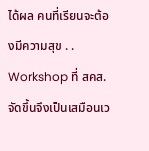ได้ผล คนที่เรียนจะต้องมีความสุข . .  Workshop ที่ สคส. จัดขึ้นจึงเป็นเสมือนเว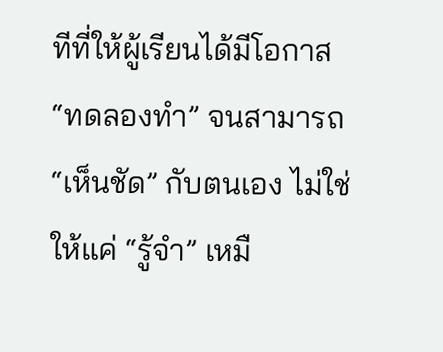ทีที่ให้ผู้เรียนได้มีโอกาส “ทดลองทำ” จนสามารถ “เห็นชัด” กับตนเอง ไม่ใช่ให้แค่ “รู้จำ” เหมื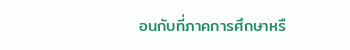อนกับที่ภาคการศึกษาหรื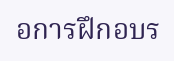อการฝึกอบร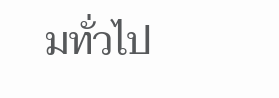มทั่วไป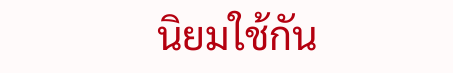นิยมใช้กัน